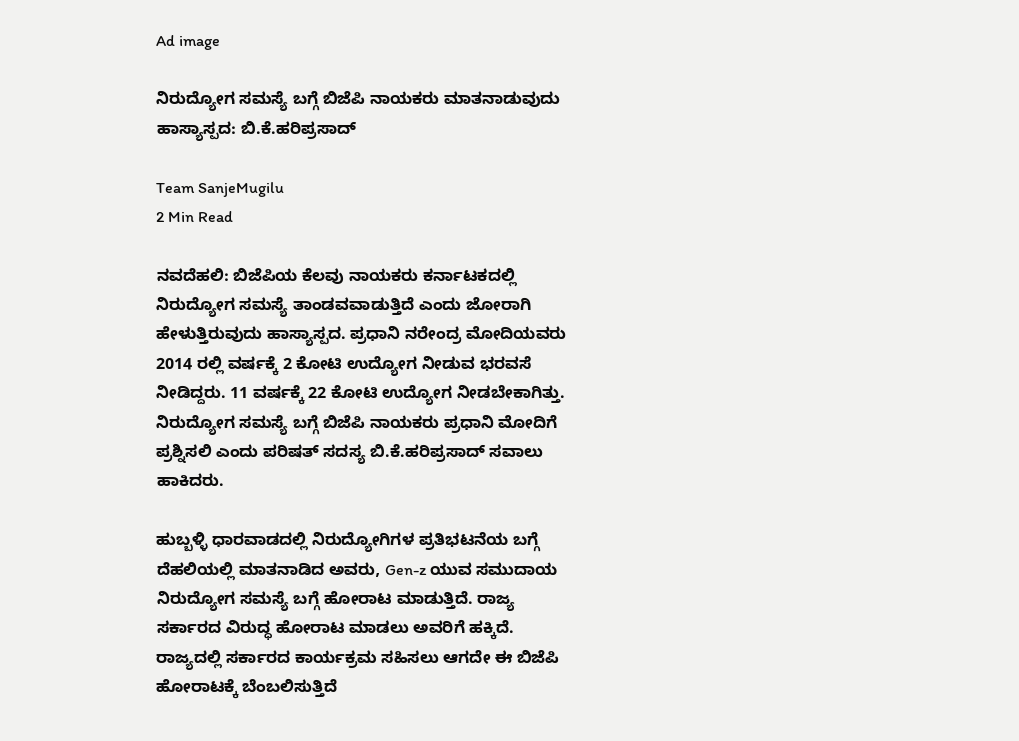Ad image

ನಿರುದ್ಯೋಗ ಸಮಸ್ಯೆ ಬಗ್ಗೆ ಬಿಜೆಪಿ ನಾಯಕರು ಮಾತನಾಡುವುದು ಹಾಸ್ಯಾಸ್ಪದ: ಬಿ.ಕೆ.ಹರಿಪ್ರಸಾದ್‌

Team SanjeMugilu
2 Min Read

ನವದೆಹಲಿ: ಬಿಜೆಪಿಯ ಕೆಲವು ನಾಯಕರು ಕರ್ನಾಟಕದಲ್ಲಿ ನಿರುದ್ಯೋಗ ಸಮಸ್ಯೆ ತಾಂಡವವಾಡುತ್ತಿದೆ ಎಂದು ಜೋರಾಗಿ ಹೇಳುತ್ತಿರುವುದು ಹಾಸ್ಯಾಸ್ಪದ. ಪ್ರಧಾನಿ ನರೇಂದ್ರ ಮೋದಿಯವರು 2014 ರಲ್ಲಿ ವರ್ಷಕ್ಕೆ 2 ಕೋಟಿ ಉದ್ಯೋಗ ನೀಡುವ ಭರವಸೆ ನೀಡಿದ್ದರು. 11 ವರ್ಷಕ್ಕೆ 22 ಕೋಟಿ ಉದ್ಯೋಗ ನೀಡಬೇಕಾಗಿತ್ತು. ನಿರುದ್ಯೋಗ ಸಮಸ್ಯೆ ಬಗ್ಗೆ ಬಿಜೆಪಿ ನಾಯಕರು ಪ್ರಧಾನಿ ಮೋದಿಗೆ ಪ್ರಶ್ನಿಸಲಿ ಎಂದು ಪರಿಷತ್ ಸದಸ್ಯ ಬಿ.ಕೆ.ಹರಿಪ್ರಸಾದ್ ಸವಾಲು ಹಾಕಿದರು.

ಹುಬ್ಬಳ್ಳಿ ಧಾರವಾಡದಲ್ಲಿ ನಿರುದ್ಯೋಗಿಗಳ ಪ್ರತಿಭಟನೆಯ ಬಗ್ಗೆ ದೆಹಲಿಯಲ್ಲಿ ಮಾತನಾಡಿದ ಅವರು, Gen-z ಯುವ ಸಮುದಾಯ ನಿರುದ್ಯೋಗ ಸಮಸ್ಯೆ ಬಗ್ಗೆ ಹೋರಾಟ ಮಾಡುತ್ತಿದೆ. ರಾಜ್ಯ ಸರ್ಕಾರದ ವಿರುದ್ಧ ಹೋರಾಟ ಮಾಡಲು ಅವರಿಗೆ ಹಕ್ಕಿದೆ. ರಾಜ್ಯದಲ್ಲಿ ಸರ್ಕಾರದ ಕಾರ್ಯಕ್ರಮ ಸಹಿಸಲು ಆಗದೇ ಈ ಬಿಜೆಪಿ ಹೋರಾಟಕ್ಕೆ ಬೆಂಬಲಿಸುತ್ತಿದೆ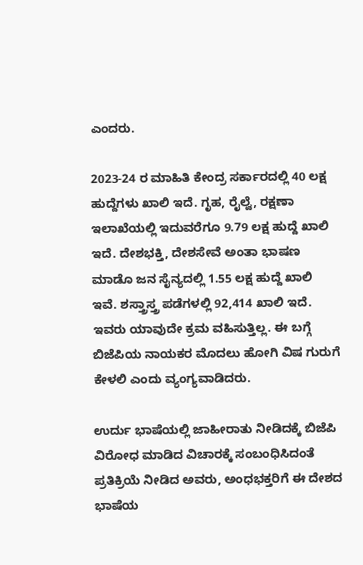ಎಂದರು.

2023-24 ರ ಮಾಹಿತಿ ಕೇಂದ್ರ ಸರ್ಕಾರದಲ್ಲಿ 40 ಲಕ್ಷ ಹುದ್ದೆಗಳು ಖಾಲಿ ಇದೆ. ಗೃಹ, ರೈಲ್ವೆ, ರಕ್ಷಣಾ ಇಲಾಖೆಯಲ್ಲಿ ಇದುವರೆಗೂ 9.79 ಲಕ್ಷ ಹುದ್ದೆ ಖಾಲಿ ಇದೆ. ದೇಶಭಕ್ತಿ, ದೇಶಸೇವೆ ಅಂತಾ ಭಾಷಣ ಮಾಡೊ‌ ಜನ ಸೈನ್ಯದಲ್ಲಿ 1.55 ಲಕ್ಷ ಹುದ್ದೆ ಖಾಲಿ ಇವೆ. ಶಸ್ತ್ರಾಸ್ತ್ರ ಪಡೆಗಳಲ್ಲಿ 92,414 ಖಾಲಿ ಇದೆ. ಇವರು ಯಾವುದೇ ಕ್ರಮ ವಹಿಸುತ್ತಿಲ್ಲ. ಈ ಬಗ್ಗೆ ಬಿಜೆಪಿಯ ನಾಯಕರ ಮೊದಲು ಹೋಗಿ ವಿಷ ಗುರುಗೆ ಕೇಳಲಿ ಎಂದು ವ್ಯಂಗ್ಯವಾಡಿದರು.

ಉರ್ದು ಭಾಷೆಯಲ್ಲಿ ಜಾಹೀರಾತು ನೀಡಿದಕ್ಕೆ ಬಿಜೆಪಿ ವಿರೋಧ ಮಾಡಿದ ವಿಚಾರಕ್ಕೆ ಸಂಬಂಧಿಸಿದಂತೆ ಪ್ರತಿಕ್ರಿಯೆ ನೀಡಿದ ಅವರು, ಅಂಧಭಕ್ತರಿಗೆ ಈ ದೇಶದ ಭಾಷೆಯ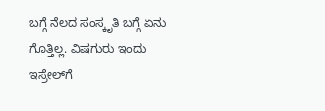ಬಗ್ಗೆ ನೆಲದ ಸಂಸ್ಕೃತಿ ಬಗ್ಗೆ ಏನು ಗೊತ್ತಿಲ್ಲ. ವಿಷಗುರು ಇಂದು ಇಸ್ರೇಲ್‌ಗೆ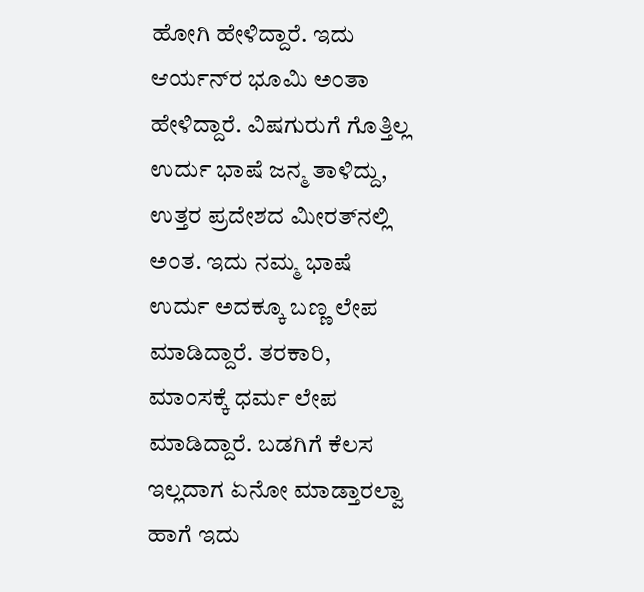ಹೋಗಿ ಹೇಳಿದ್ದಾರೆ. ಇದು ಆರ್ಯನ್‌ರ ಭೂಮಿ ಅಂತಾ ಹೇಳಿದ್ದಾರೆ. ವಿಷಗುರುಗೆ ಗೊತ್ತಿಲ್ಲ ಉರ್ದು ಭಾಷೆ ಜನ್ಮ ತಾಳಿದ್ದು, ಉತ್ತರ ಪ್ರದೇಶದ ಮೀರತ್‌ನಲ್ಲಿ‌ ಅಂತ. ಇದು ನಮ್ಮ ಭಾಷೆ ಉರ್ದು ಅದಕ್ಕೂ ಬಣ್ಣ ಲೇಪ ಮಾಡಿದ್ದಾರೆ. ತರಕಾರಿ, ಮಾಂಸಕ್ಕೆ ಧರ್ಮ ಲೇಪ ಮಾಡಿದ್ದಾರೆ. ಬಡಗಿಗೆ ಕೆಲಸ ಇಲ್ಲದಾಗ ಏನೋ ಮಾಡ್ತಾರಲ್ವಾ ಹಾಗೆ ಇದು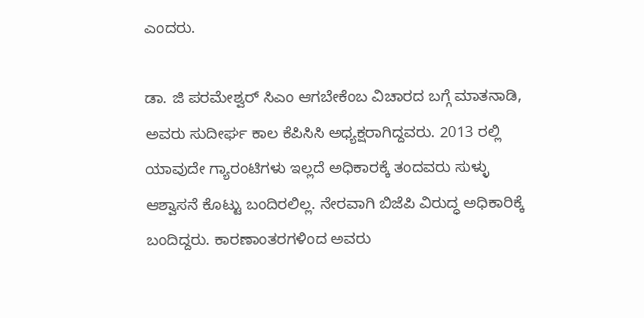ಎಂದರು.

ಡಾ. ಜಿ ಪರಮೇಶ್ವರ್ ಸಿಎಂ ಆಗಬೇಕೆಂಬ ವಿಚಾರದ ಬಗ್ಗೆ ಮಾತನಾಡಿ, ಅವರು ಸುದೀರ್ಘ ಕಾಲ ಕೆಪಿಸಿಸಿ ಅಧ್ಯಕ್ಷರಾಗಿದ್ದವರು. 2013 ರಲ್ಲಿ ಯಾವುದೇ ಗ್ಯಾರಂಟಿಗಳು ಇಲ್ಲದೆ ಅಧಿಕಾರಕ್ಕೆ ತಂದವರು ಸುಳ್ಳು ಆಶ್ವಾಸನೆ ಕೊಟ್ಟು ಬಂದಿರಲಿಲ್ಲ. ನೇರವಾಗಿ ಬಿಜೆಪಿ ವಿರುದ್ಧ ಅಧಿಕಾರಿಕ್ಕೆ ಬಂದಿದ್ದರು. ಕಾರಣಾಂತರಗಳಿಂದ ಅವರು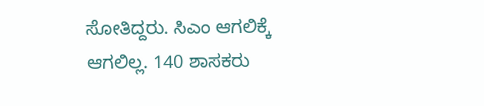ಸೋತಿದ್ದರು‌. ಸಿಎಂ ಆಗಲಿಕ್ಕೆ ಆಗಲಿಲ್ಲ. 140 ಶಾಸಕರು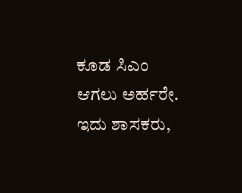ಕೂಡ ಸಿಎಂ ಆಗಲು ಅರ್ಹರೇ. ಇದು ಶಾಸಕರು,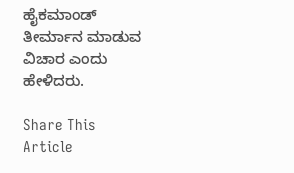ಹೈಕಮಾಂಡ್ ತೀರ್ಮಾನ ಮಾಡುವ ವಿಚಾರ ಎಂದು ಹೇಳಿದರು.

Share This Article